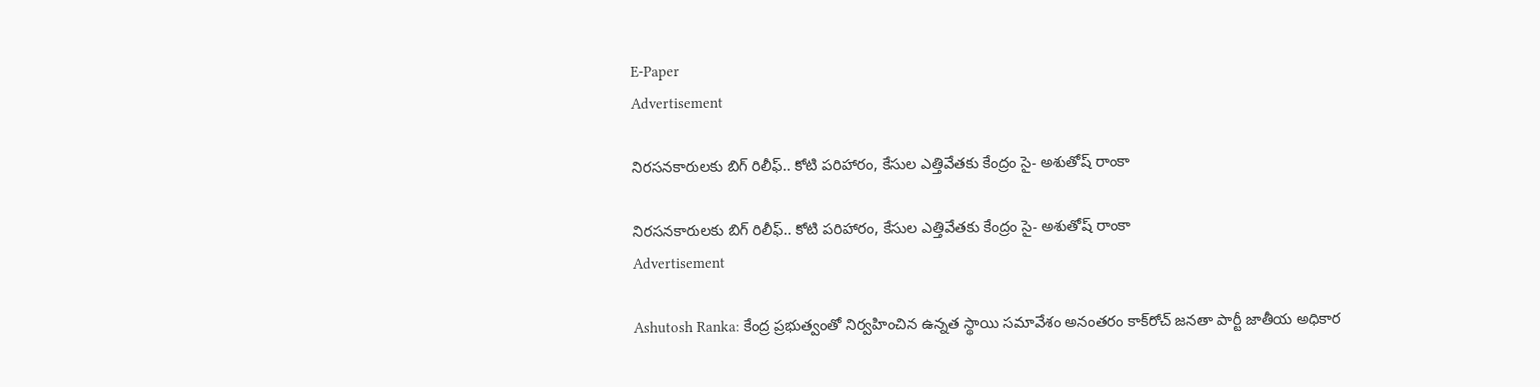E-Paper
Advertisement

నిరసనకారులకు బిగ్ రిలీఫ్.. కోటి పరిహారం, కేసుల ఎత్తివేతకు కేంద్రం సై- అశుతోష్ రాంకా

నిరసనకారులకు బిగ్ రిలీఫ్.. కోటి పరిహారం, కేసుల ఎత్తివేతకు కేంద్రం సై- అశుతోష్ రాంకా
Advertisement

Ashutosh Ranka: కేంద్ర ప్రభుత్వంతో నిర్వహించిన ఉన్నత స్థాయి సమావేశం అనంతరం కాక్‌రోచ్ జనతా పార్టీ జాతీయ అధికార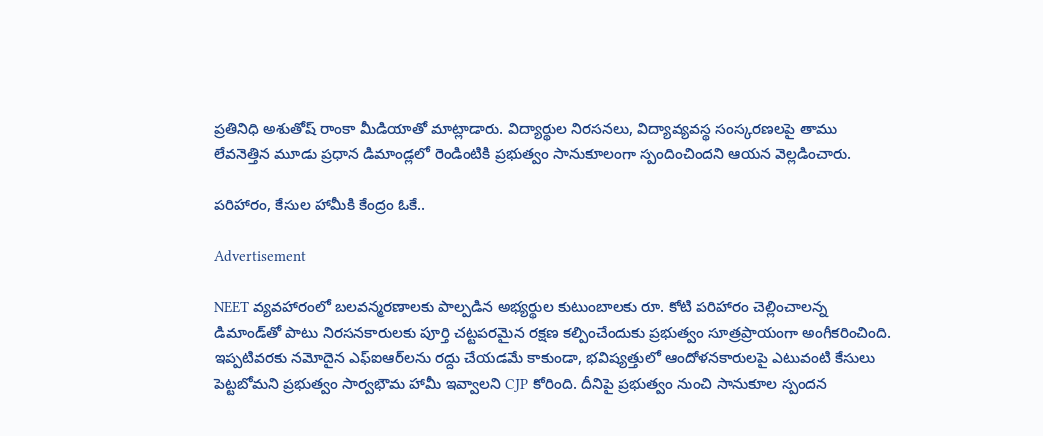ప్రతినిధి అశుతోష్ రాంకా మీడియాతో మాట్లాడారు. విద్యార్థుల నిరసనలు, విద్యావ్యవస్థ సంస్కరణలపై తాము లేవనెత్తిన మూడు ప్రధాన డిమాండ్లలో రెండింటికి ప్రభుత్వం సానుకూలంగా స్పందించిందని ఆయన వెల్లడించారు.

పరిహారం, కేసుల హామీకి కేంద్రం ఓకే..

Advertisement

NEET వ్యవహారంలో బలవన్మరణాలకు పాల్పడిన అభ్యర్థుల కుటుంబాలకు రూ. కోటి పరిహారం చెల్లించాలన్న డిమాండ్‌తో పాటు నిరసనకారులకు పూర్తి చట్టపరమైన రక్షణ కల్పించేందుకు ప్రభుత్వం సూత్రప్రాయంగా అంగీకరించింది. ఇప్పటివరకు నమోదైన ఎఫ్‌ఐఆర్‌లను రద్దు చేయడమే కాకుండా, భవిష్యత్తులో ఆందోళనకారులపై ఎటువంటి కేసులు పెట్టబోమని ప్రభుత్వం సార్వభౌమ హామీ ఇవ్వాలని CJP కోరింది. దీనిపై ప్రభుత్వం నుంచి సానుకూల స్పందన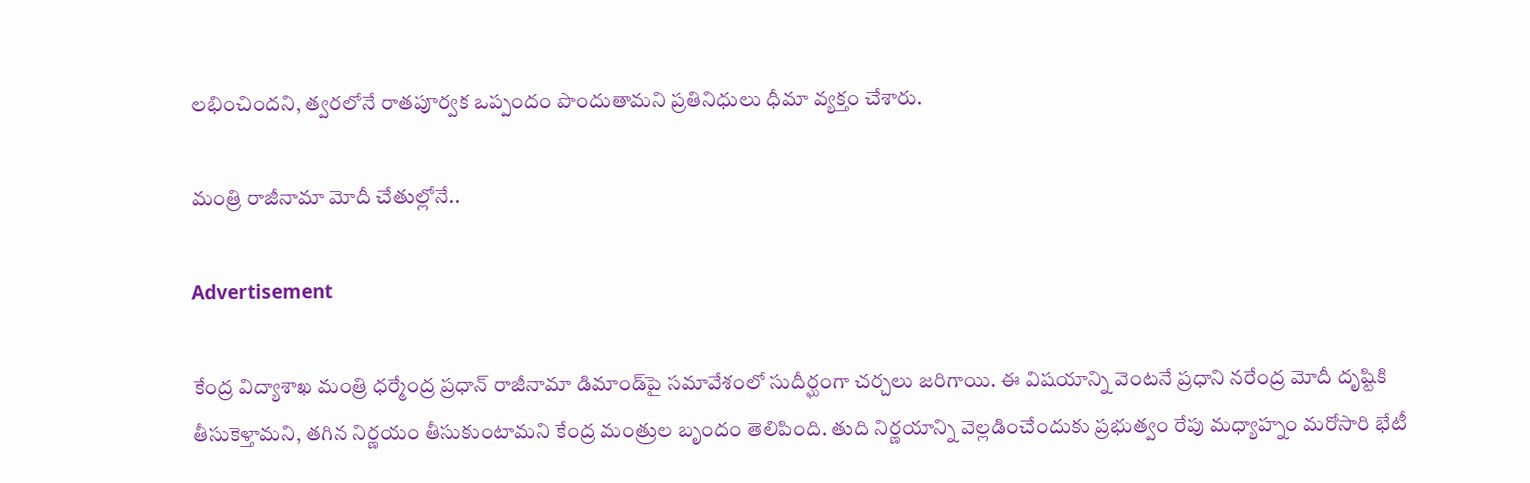లభించిందని, త్వరలోనే రాతపూర్వక ఒప్పందం పొందుతామని ప్రతినిధులు ధీమా వ్యక్తం చేశారు.

మంత్రి రాజీనామా మోదీ చేతుల్లోనే..

Advertisement

కేంద్ర విద్యాశాఖ మంత్రి ధర్మేంద్ర ప్రధాన్ రాజీనామా డిమాండ్‌పై సమావేశంలో సుదీర్ఘంగా చర్చలు జరిగాయి. ఈ విషయాన్ని వెంటనే ప్రధాని నరేంద్ర మోదీ దృష్టికి తీసుకెళ్తామని, తగిన నిర్ణయం తీసుకుంటామని కేంద్ర మంత్రుల బృందం తెలిపింది. తుది నిర్ణయాన్ని వెల్లడించేందుకు ప్రభుత్వం రేపు మధ్యాహ్నం మరోసారి భేటీ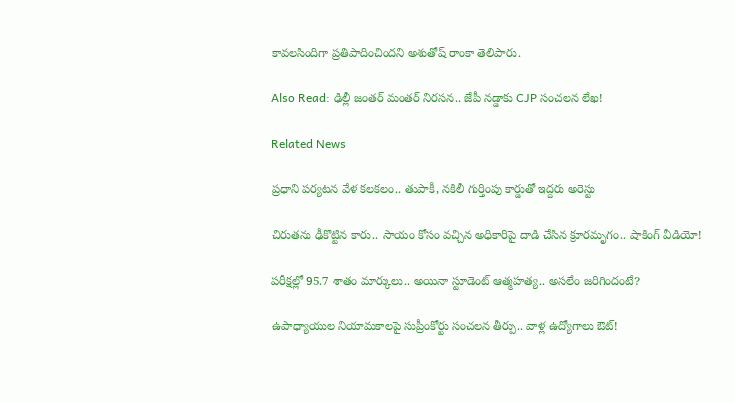కావలసిందిగా ప్రతిపాదించిందని అశుతోష్ రాంకా తెలిపారు.

Also Read: ఢిల్లీ జంతర్ మంతర్ నిరసన.. జేపీ నడ్డాకు CJP సంచలన లేఖ!

Related News

ప్రధాని పర్యటన వేళ కలకలం.. తుపాకీ, నకిలీ గుర్తింపు కార్డుతో ఇద్దరు అరెస్టు

చిరుతను ఢీకొట్టిన కారు.. సాయం కోసం వచ్చిన అధికారిపై దాడి చేసిన క్రూరమృగం.. షాకింగ్ వీడియో!

పరీక్షల్లో 95.7 శాతం మార్కులు.. అయినా స్టూడెంట్ ఆత్మహత్య.. అసలేం జరిగిందంటే?

ఉపాధ్యాయుల నియామకాలపై సుప్రీంకోర్టు సంచలన తీర్పు.. వాళ్ల ఉద్యోగాలు ఔట్!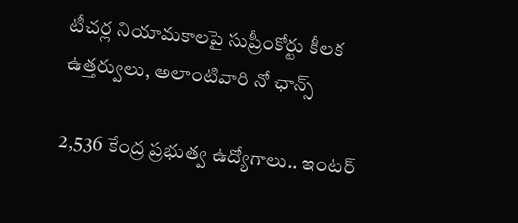టీచర్ల నియామకాలపై సుప్రీంకోర్టు కీలక ఉత్తర్వులు, అలాంటివారి నో ఛాన్స్

2,536 కేంద్ర ప్రభుత్వ ఉద్యోగాలు.. ఇంటర్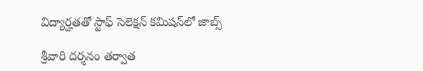విద్యార్హతతో స్టాఫ్ సెలెక్షన్ కమిషన్‌లో జాబ్స్

శ్రీవారి దర్శనం తర్వాత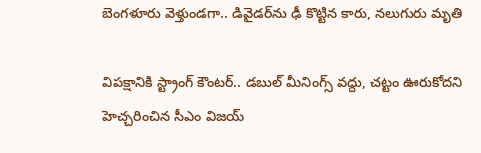బెంగళూరు వెళ్తుండగా.. డివైడర్‌ను ఢీ కొట్టిన కారు, నలుగురు మృతి

విపక్షానికి స్ట్రాంగ్ కౌంటర్.. డబుల్ మీనింగ్స్ వద్దు, చట్టం ఊరుకోదని హెచ్చరించిన సీఎం విజయ్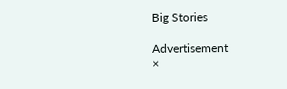Big Stories

Advertisement
×